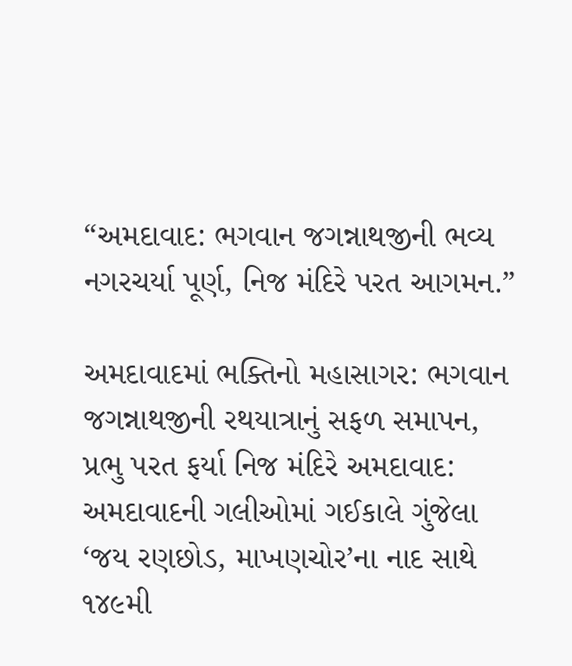“અમદાવાદ: ભગવાન જગન્નાથજીની ભવ્ય નગરચર્યા પૂર્ણ, નિજ મંદિરે પરત આગમન.”

અમદાવાદમાં ભક્તિનો મહાસાગર: ભગવાન જગન્નાથજીની રથયાત્રાનું સફળ સમાપન, પ્રભુ પરત ફર્યા નિજ મંદિરે અમદાવાદ: અમદાવાદની ગલીઓમાં ગઈકાલે ગુંજેલા ‘જય રણછોડ, માખણચોર’ના નાદ સાથે ૧૪૯મી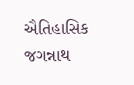ઐતિહાસિક જગન્નાથ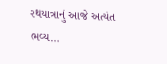રથયાત્રાનું આજે અત્યંત ભવ્ય…